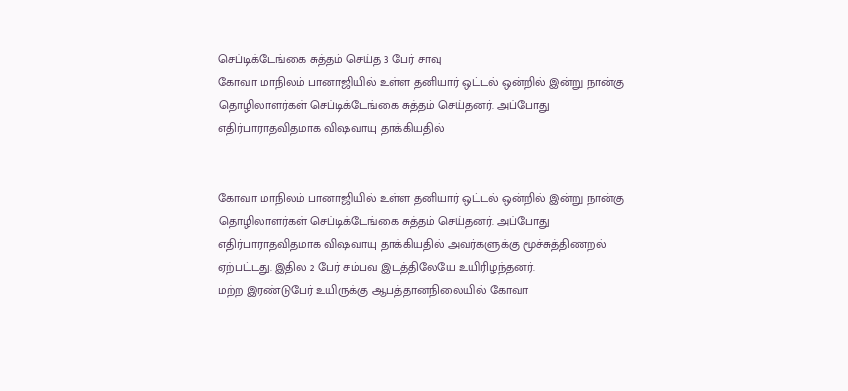செப்டிக்டேங்கை சுத்தம் செய்த 3 பேர் சாவு
கோவா மாநிலம் பானாஜியில் உள்ள தனியார் ஒட்டல் ஒன்றில் இன்று நான்கு தொழிலாளர்கள் செப்டிக்டேங்கை சுத்தம் செய்தனர். அப்போது எதிர்பாராதவிதமாக விஷவாயு தாக்கியதில்


கோவா மாநிலம் பானாஜியில் உள்ள தனியார் ஒட்டல் ஒன்றில் இன்று நான்கு தொழிலாளர்கள் செப்டிக்டேங்கை சுத்தம் செய்தனர். அப்போது எதிர்பாராதவிதமாக விஷவாயு தாக்கியதில் அவர்களுக்கு மூச்சுத்திணறல் ஏற்பட்டது. இதில 2 பேர் சம்பவ இடத்திலேயே உயிரிழந்தனர்.
மற்ற இரண்டுபேர் உயிருக்கு ஆபத்தானநிலையில் கோவா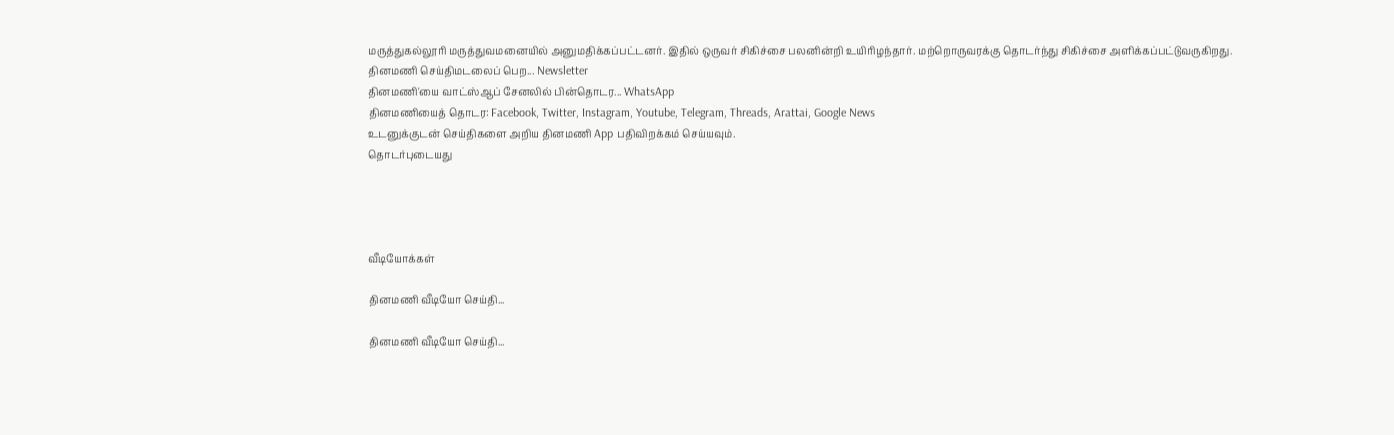மருத்துகல்லூரி மருத்துவமனையில் அனுமதிக்கப்பட்டனர். இதில் ஒருவர் சிகிச்சை பலனின்றி உயிரிழந்தார். மற்றொருவரக்கு தொடர்ந்து சிகிச்சை அளிக்கப்பட்டுவருகிறது.
தினமணி செய்திமடலைப் பெற... Newsletter
தினமணி'யை வாட்ஸ்ஆப் சேனலில் பின்தொடர... WhatsApp
தினமணியைத் தொடர: Facebook, Twitter, Instagram, Youtube, Telegram, Threads, Arattai, Google News
உடனுக்குடன் செய்திகளை அறிய தினமணி App பதிவிறக்கம் செய்யவும்.
தொடர்புடையது




வீடியோக்கள்

தினமணி வீடியோ செய்தி...

தினமணி வீடியோ செய்தி...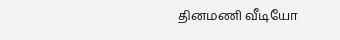தினமணி வீடியோ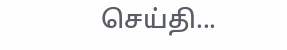செய்தி...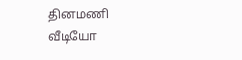தினமணி வீடியோ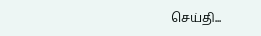செய்தி...